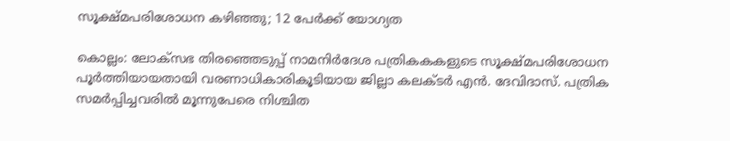സൂക്ഷ്മപരിശോധന കഴിഞ്ഞു; 12 പേര്‍ക്ക് യോഗ്യത

കൊല്ലം: ലോക്‌സഭ തിരഞ്ഞെടുപ്പ് നാമനിര്‍ദേശ പത്രികകകളുടെ സൂക്ഷ്മപരിശോധന പൂര്‍ത്തിയായതായി വരണാധികാരികൂടിയായ ജില്ലാ കലക്ടര്‍ എന്‍. ദേവിദാസ്. പത്രിക സമര്‍പ്പിച്ചവരില്‍ മൂന്നുപേരെ നിശ്ചിത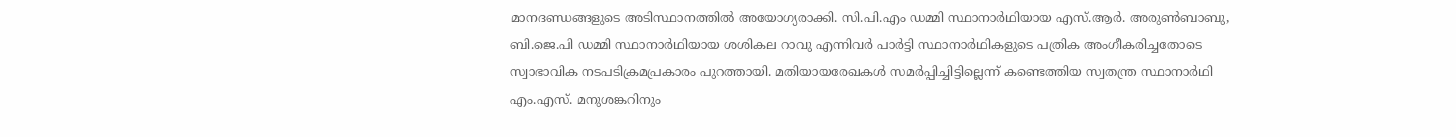മാനദണ്ഡങ്ങളുടെ അടിസ്ഥാനത്തില്‍ അയോഗ്യരാക്കി. സി.പി.എം ഡമ്മി സ്ഥാനാര്‍ഥിയായ എസ്.ആര്‍. അരുണ്‍ബാബു, ബി.ജെ.പി ഡമ്മി സ്ഥാനാര്‍ഥിയായ ശശികല റാവു എന്നിവര്‍ പാര്‍ട്ടി സ്ഥാനാര്‍ഥികളുടെ പത്രിക അംഗീകരിച്ചതോടെ സ്വാഭാവിക നടപടിക്രമപ്രകാരം പുറത്തായി. മതിയായരേഖകള്‍ സമര്‍പ്പിച്ചിട്ടില്ലെന്ന് കണ്ടെത്തിയ സ്വതന്ത്ര സ്ഥാനാര്‍ഥി എം.എസ്. മനുശങ്കറിനും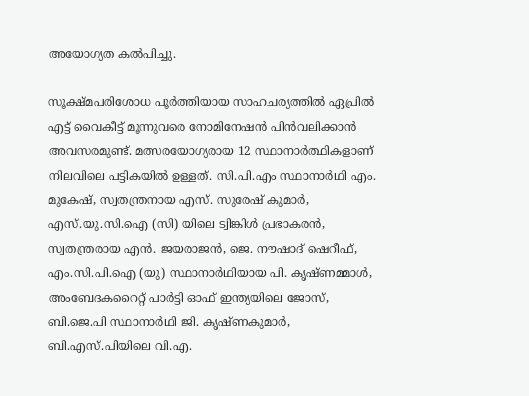അയോഗ്യത കല്‍പിച്ചു.

സൂക്ഷ്മപരിശോധ പൂര്‍ത്തിയായ സാഹചര്യത്തില്‍ ഏപ്രില്‍ എട്ട് വൈകീട്ട് മൂന്നുവരെ നോമിനേഷന്‍ പിന്‍വലിക്കാന്‍ അവസരമുണ്ട്. മത്സരയോഗ്യരായ 12 സ്ഥാനാര്‍ത്ഥികളാണ് നിലവിലെ പട്ടികയില്‍ ഉള്ളത്. സി.പി.എം സ്ഥാനാര്‍ഥി എം. മുകേഷ്, സ്വതന്ത്രനായ എസ്. സുരേഷ് കുമാര്‍, എസ്.യു.സി.ഐ (സി) യിലെ ട്വിങ്കിള്‍ പ്രഭാകരന്‍, സ്വതന്ത്രരായ എന്‍. ജയരാജന്‍, ജെ. നൗഷാദ് ഷെറീഫ്, എം.സി.പി.ഐ (യു) സ്ഥാനാര്‍ഥിയായ പി. കൃഷ്ണമ്മാള്‍, അംബേദകറൈറ്റ് പാര്‍ട്ടി ഓഫ് ഇന്ത്യയിലെ ജോസ്, ബി.ജെ.പി സ്ഥാനാര്‍ഥി ജി. കൃഷ്ണകുമാര്‍, ബി.എസ്.പിയിലെ വി.എ.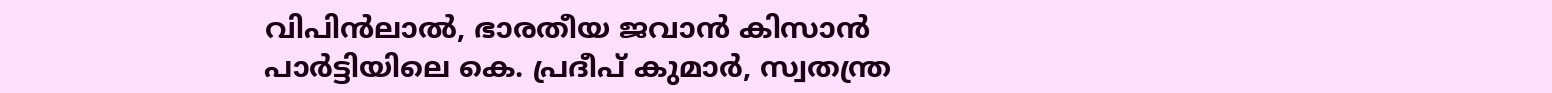വിപിന്‍ലാല്‍, ഭാരതീയ ജവാന്‍ കിസാന്‍ പാര്‍ട്ടിയിലെ കെ. പ്രദീപ് കുമാര്‍, സ്വതന്ത്ര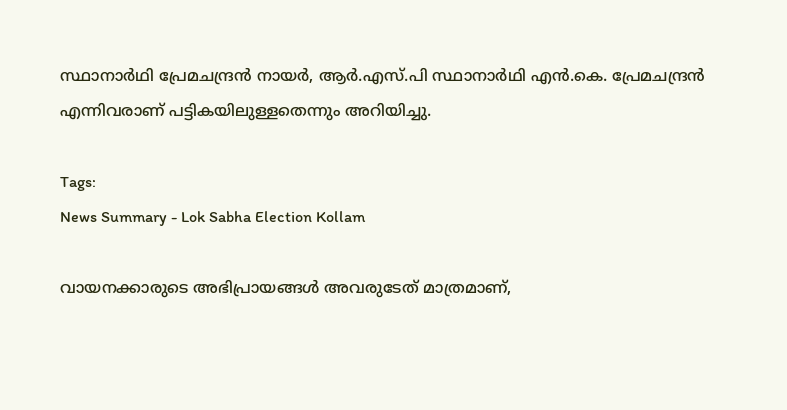സ്ഥാനാര്‍ഥി പ്രേമചന്ദ്രന്‍ നായര്‍, ആര്‍.എസ്.പി സ്ഥാനാര്‍ഥി എന്‍.കെ. പ്രേമചന്ദ്രന്‍ എന്നിവരാണ് പട്ടികയിലുള്ളതെന്നും അറിയിച്ചു.

Tags:
News Summary - Lok Sabha Election Kollam

വായനക്കാരുടെ അഭിപ്രായങ്ങള്‍ അവരുടേത് മാത്രമാണ്,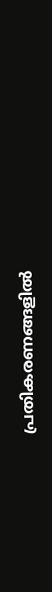പ്രതികരണങ്ങളിൽ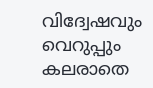വിദ്വേഷവും വെറുപ്പും കലരാതെ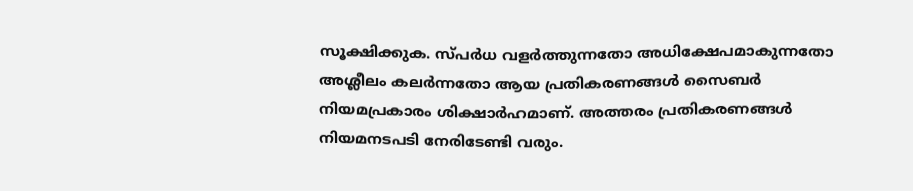സൂക്ഷിക്കുക. സ്പർധ വളർത്തുന്നതോ അധിക്ഷേപമാകുന്നതോ അശ്ലീലം കലർന്നതോ ആയ പ്രതികരണങ്ങൾ സൈബർ നിയമപ്രകാരം ശിക്ഷാർഹമാണ്. അത്തരം പ്രതികരണങ്ങൾ നിയമനടപടി നേരിടേണ്ടി വരും.